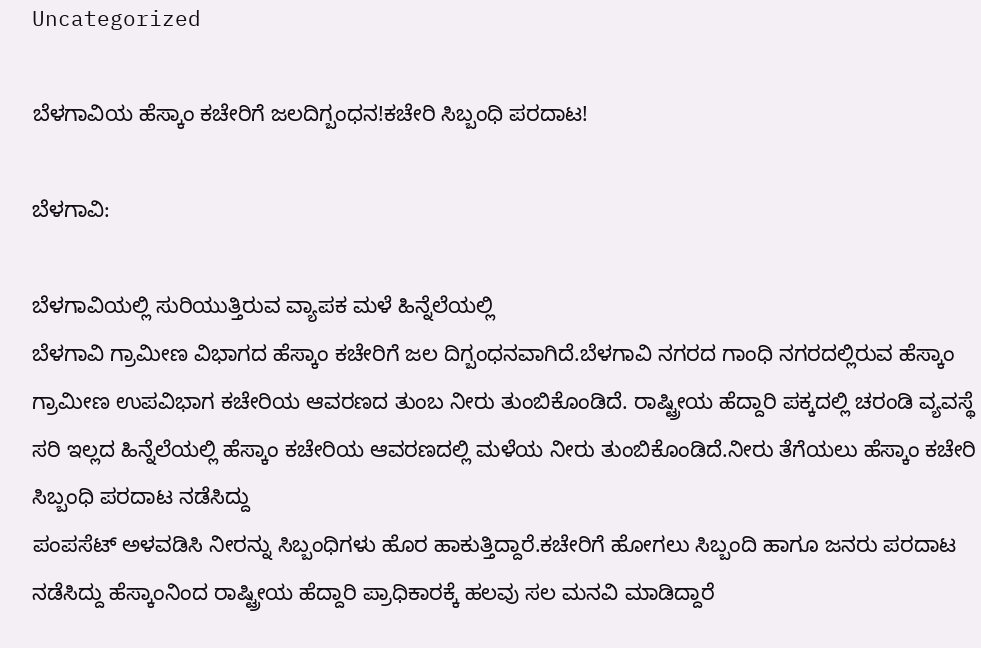Uncategorized

ಬೆಳಗಾವಿಯ ಹೆಸ್ಕಾಂ ಕಚೇರಿಗೆ ಜಲದಿಗ್ಬಂಧನ!ಕಚೇರಿ ಸಿಬ್ಬಂಧಿ ಪರದಾಟ!

ಬೆಳಗಾವಿ:

ಬೆಳಗಾವಿಯಲ್ಲಿ ಸುರಿಯುತ್ತಿರುವ ವ್ಯಾಪಕ ಮಳೆ ಹಿನ್ನೆಲೆಯಲ್ಲಿ
ಬೆಳಗಾವಿ ಗ್ರಾಮೀಣ ವಿಭಾಗದ ಹೆಸ್ಕಾಂ ಕಚೇರಿಗೆ ಜಲ ದಿಗ್ಬಂಧನವಾಗಿದೆ‌.ಬೆಳಗಾವಿ ನಗರದ ಗಾಂಧಿ ನಗರದಲ್ಲಿರುವ ಹೆಸ್ಕಾಂ ಗ್ರಾಮೀಣ ಉಪವಿಭಾಗ ‌ಕಚೇರಿಯ ಆವರಣದ ತುಂಬ ನೀರು ತುಂಬಿಕೊಂಡಿದೆ. ರಾಷ್ಟ್ರೀಯ ಹೆದ್ದಾರಿ ಪಕ್ಕದಲ್ಲಿ ಚರಂಡಿ ವ್ಯವಸ್ಥೆ ಸರಿ ಇಲ್ಲದ ಹಿನ್ನೆಲೆಯಲ್ಲಿ ಹೆಸ್ಕಾಂ ಕಚೇರಿಯ ಆವರಣದಲ್ಲಿ ಮಳೆಯ ನೀರು ತುಂಬಿಕೊಂಡಿದೆ.ನೀರು ತೆಗೆಯಲು ಹೆಸ್ಕಾಂ ಕಚೇರಿ ಸಿಬ್ಬಂಧಿ ಪರದಾಟ ನಡೆಸಿದ್ದು
ಪಂಪಸೆಟ್ ಅಳವಡಿಸಿ ನೀರನ್ನು ಸಿಬ್ಬಂಧಿಗಳು ಹೊರ ಹಾಕುತ್ತಿದ್ದಾರೆ.ಕಚೇರಿಗೆ ಹೋಗಲು ಸಿಬ್ಬಂದಿ ಹಾಗೂ ಜನರು ಪರದಾಟ ನಡೆಸಿದ್ದು ಹೆಸ್ಕಾಂನಿಂದ ರಾಷ್ಟ್ರೀಯ ಹೆದ್ದಾರಿ ಪ್ರಾಧಿಕಾರಕ್ಕೆ ಹಲವು ಸಲ ಮನವಿ ಮಾಡಿದ್ದಾರೆ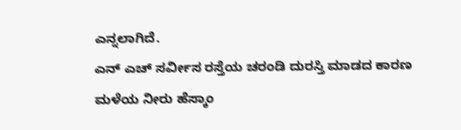ಎನ್ನಲಾಗಿದೆ.
ಎನ್ ಎಚ್ ಸರ್ವೀಸ ರಸ್ತೆಯ ಚರಂಡಿ ದುರಸ್ತಿ ಮಾಡದ ಕಾರಣ ಮಳೆಯ ನೀರು ಹೆಸ್ಕಾಂ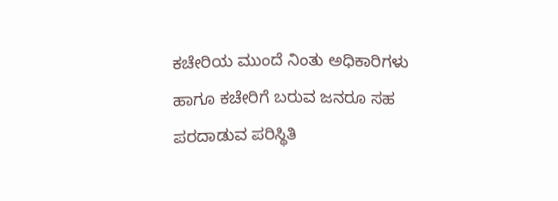ಕಚೇರಿಯ ಮುಂದೆ ನಿಂತು ಅಧಿಕಾರಿಗಳು ಹಾಗೂ ಕಚೇರಿಗೆ ಬರುವ ಜನರೂ ಸಹ ಪರದಾಡುವ ಪರಿಸ್ಥಿತಿ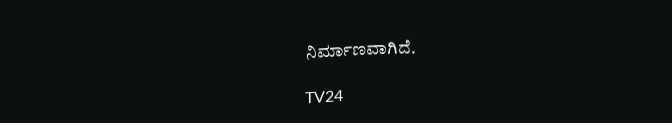ನಿರ್ಮಾಣವಾಗಿದೆ.

TV24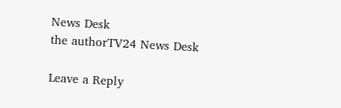News Desk
the authorTV24 News Desk

Leave a Reply